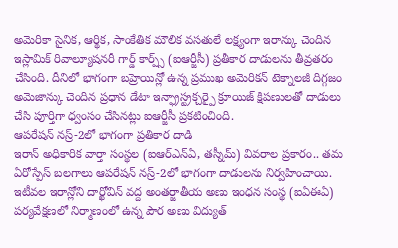అమెరికా సైనిక, ఆర్థిక, సాంకేతిక మౌలిక వసతులే లక్ష్యంగా ఇరాన్కు చెందిన ఇస్లామిక్ రివాల్యూషనరీ గార్డ్ కార్ప్స్ (ఐఆర్జీసీ) ప్రతీకార దాడులను తీవ్రతరం చేసింది. దీనిలో భాగంగా బహ్రెయిన్లో ఉన్న ప్రముఖ అమెరికన్ టెక్నాలజీ దిగ్గజం అమెజాన్కు చెందిన ప్రధాన డేటా ఇన్ఫ్రాస్ట్రక్చర్పై క్రూయిజ్ క్షిపణులతో దాడులు చేసి పూర్తిగా ధ్వంసం చేసినట్లు ఐఆర్జీసీ ప్రకటించింది.
ఆపరేషన్ నస్ర్-2లో భాగంగా ప్రతికార దాడి
ఇరాన్ అధికారిక వార్తా సంస్థల (ఐఆర్ఎన్ఏ, తస్నీమ్) వివరాల ప్రకారం.. తమ ఏరోస్పేస్ బలగాలు ఆపరేషన్ నస్ర్-2లో భాగంగా దాడులను నిర్వహించాయి. ఇటీవల ఇరాన్లోని దార్ఖోవిన్ వద్ద అంతర్జాతీయ అణు ఇంధన సంస్థ (ఐఏఈఏ) పర్యవేక్షణలో నిర్మాణంలో ఉన్న పౌర అణు విద్యుత్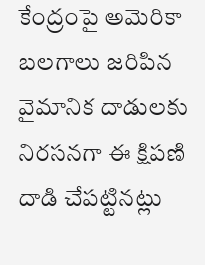కేంద్రంపై అమెరికా బలగాలు జరిపిన వైమానిక దాడులకు నిరసనగా ఈ క్షిపణి దాడి చేపట్టినట్లు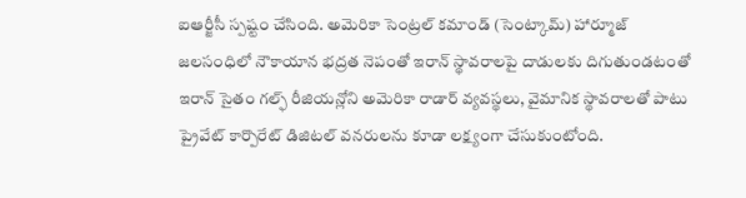ఐఆర్జీసీ స్పష్టం చేసింది. అమెరికా సెంట్రల్ కమాండ్ (సెంట్కామ్) హార్మూజ్ జలసంధిలో నౌకాయాన భద్రత నెపంతో ఇరాన్ స్థావరాలపై దాడులకు దిగుతుండటంతో ఇరాన్ సైతం గల్ఫ్ రీజియన్లోని అమెరికా రాడార్ వ్యవస్థలు, వైమానిక స్థావరాలతో పాటు ప్రైవేట్ కార్పొరేట్ డిజిటల్ వనరులను కూడా లక్ష్యంగా చేసుకుంటోంది.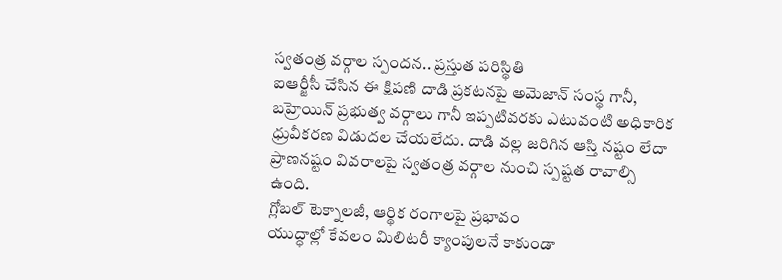స్వతంత్ర వర్గాల స్పందన.. ప్రస్తుత పరిస్థితి
ఐఆర్జీసీ చేసిన ఈ క్షిపణి దాడి ప్రకటనపై అమెజాన్ సంస్థ గానీ, బహ్రెయిన్ ప్రభుత్వ వర్గాలు గానీ ఇప్పటివరకు ఎటువంటి అధికారిక ధ్రువీకరణ విడుదల చేయలేదు. దాడి వల్ల జరిగిన ఆస్తి నష్టం లేదా ప్రాణనష్టం వివరాలపై స్వతంత్ర వర్గాల నుంచి స్పష్టత రావాల్సి ఉంది.
గ్లోబల్ టెక్నాలజీ, ఆర్థిక రంగాలపై ప్రభావం
యుద్ధాల్లో కేవలం మిలిటరీ క్యాంపులనే కాకుండా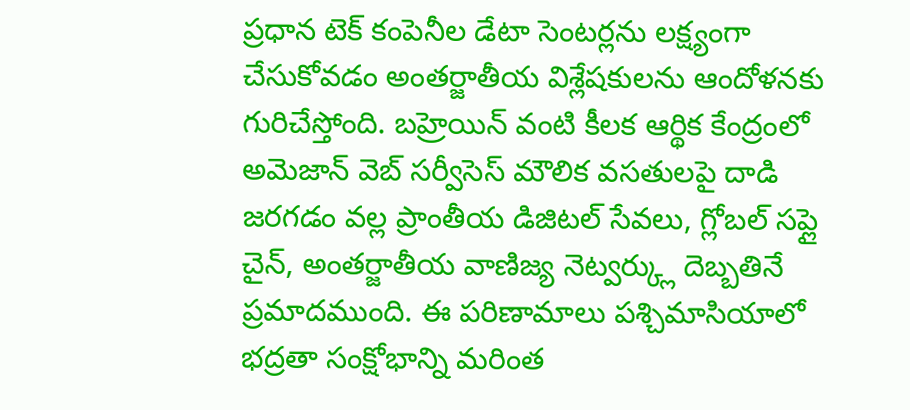ప్రధాన టెక్ కంపెనీల డేటా సెంటర్లను లక్ష్యంగా చేసుకోవడం అంతర్జాతీయ విశ్లేషకులను ఆందోళనకు గురిచేస్తోంది. బహ్రెయిన్ వంటి కీలక ఆర్థిక కేంద్రంలో అమెజాన్ వెబ్ సర్వీసెస్ మౌలిక వసతులపై దాడి జరగడం వల్ల ప్రాంతీయ డిజిటల్ సేవలు, గ్లోబల్ సప్లై చైన్, అంతర్జాతీయ వాణిజ్య నెట్వర్క్లు దెబ్బతినే ప్రమాదముంది. ఈ పరిణామాలు పశ్చిమాసియాలో భద్రతా సంక్షోభాన్ని మరింత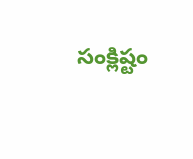సంక్లిష్టం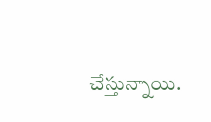చేస్తున్నాయి.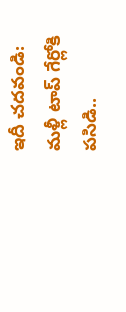ఇదీ చదవండి: మళ్లీ టాప్ గేర్లోకి పసిడి..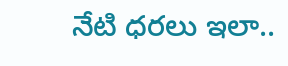నేటి ధరలు ఇలా..